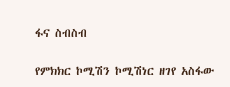ፋና ስብስብ

የምክክር ኮሚሽን ኮሚሽነር ዘገየ አስፋው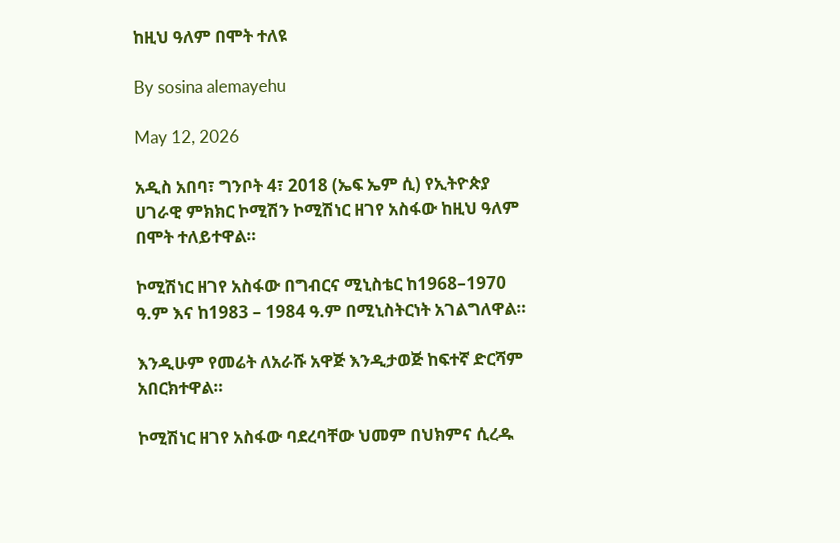ከዚህ ዓለም በሞት ተለዩ

By sosina alemayehu

May 12, 2026

አዲስ አበባ፣ ግንቦት 4፣ 2018 (ኤፍ ኤም ሲ) የኢትዮጵያ ሀገራዊ ምክክር ኮሚሽን ኮሚሽነር ዘገየ አስፋው ከዚህ ዓለም በሞት ተለይተዋል።

ኮሚሽነር ዘገየ አስፋው በግብርና ሚኒስቴር ከ1968–1970 ዓ.ም እና ከ1983 – 1984 ዓ.ም በሚኒስትርነት አገልግለዋል።

እንዲሁም የመሬት ለአራሹ አዋጅ እንዲታወጅ ከፍተኛ ድርሻም አበርክተዋል።

ኮሚሽነር ዘገየ አስፋው ባደረባቸው ህመም በህክምና ሲረዱ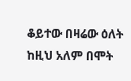ቆይተው በዛሬው ዕለት ከዚህ አለም በሞት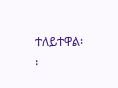ተለይተዋል፡፡